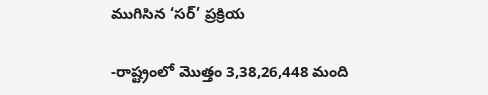ముగిసిన ‘సర్’ ప్రక్రియ

-రాష్ట్రంలో మొత్తం 3,38,26,448 మంది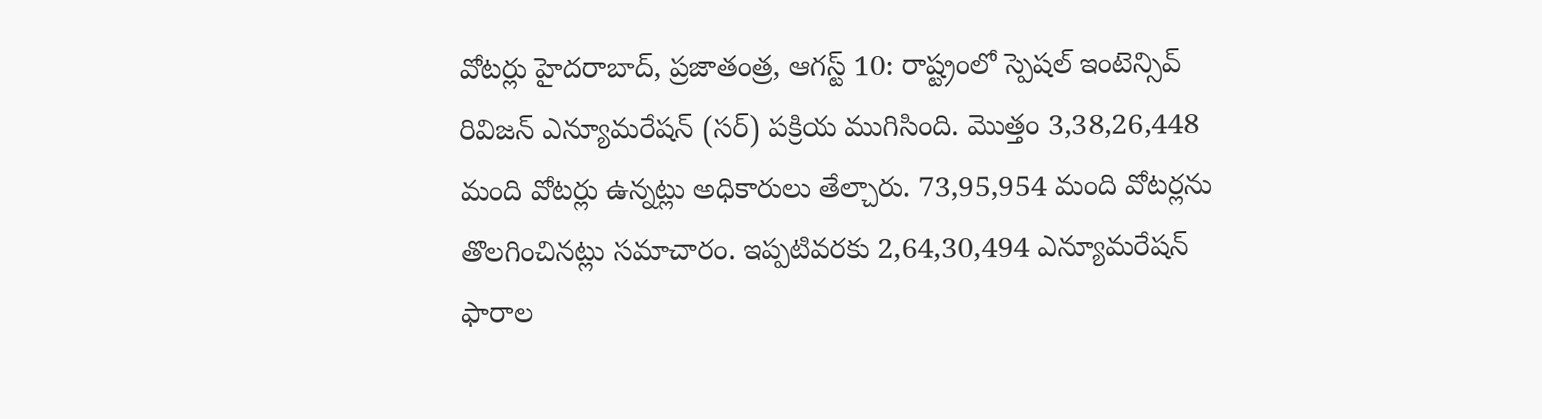వోటర్లు హైదరాబాద్, ప్రజాతంత్ర, ఆగస్ట్ 10: రాష్ట్రంలో స్పెషల్ ఇంటెన్సివ్ రివిజన్ ఎన్యూమరేషన్ (సర్) పక్రియ ముగిసింది. మొత్తం 3,38,26,448 మంది వోటర్లు ఉన్నట్లు అధికారులు తేల్చారు. 73,95,954 మంది వోటర్లను తొలగించినట్లు సమాచారం. ఇప్పటివరకు 2,64,30,494 ఎన్యూమరేషన్ ఫారాల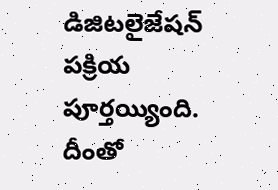డిజిటలైజేషన్ పక్రియ పూర్తయ్యింది. దీంతో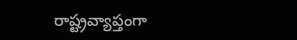రాష్ట్రవ్యాప్తంగా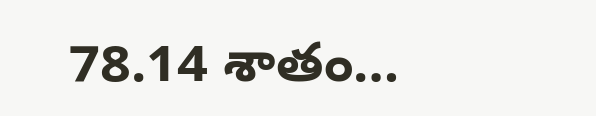78.14 శాతం…